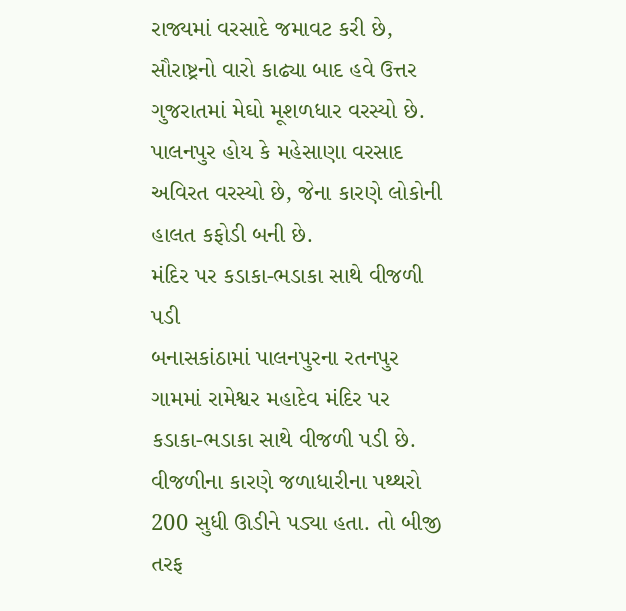રાજ્યમાં વરસાદે જમાવટ કરી છે, સૌરાષ્ટ્રનો વારો કાઢ્યા બાદ હવે ઉત્તર ગુજરાતમાં મેઘો મૂશળધાર વરસ્યો છે. પાલનપુર હોય કે મહેસાણા વરસાદ અવિરત વરસ્યો છે, જેના કારણે લોકોની હાલત કફોડી બની છે.
મંદિર પર કડાકા-ભડાકા સાથે વીજળી પડી
બનાસકાંઠામાં પાલનપુરના રતનપુર ગામમાં રામેશ્વર મહાદેવ મંદિર પર કડાકા-ભડાકા સાથે વીજળી પડી છે. વીજળીના કારણે જળાધારીના પથ્થરો 200 સુધી ઊડીને પડ્યા હતા. તો બીજી તરફ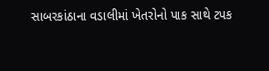સાબરકાંઠાના વડાલીમાં ખેતરોનો પાક સાથે ટપક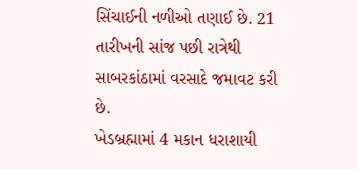સિંચાઈની નળીઓ તણાઈ છે. 21 તારીખની સાંજ પછી રાત્રેથી સાબરકાંઠામાં વરસાદે જમાવટ કરી છે.
ખેડબ્રહ્મામાં 4 મકાન ધરાશાયી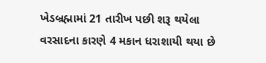ખેડબ્રહ્મામાં 21 તારીખ પછી શરૂ થયેલા વરસાદના કારણે 4 મકાન ધરાશાયી થયા છે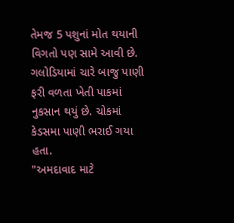તેમજ 5 પશુનાં મોત થયાની વિગતો પણ સામે આવી છે. ગલોડિયામાં ચારે બાજુ પાણી ફરી વળતા ખેતી પાકમાં નુકસાન થયું છે. ચોકમાં કેડસમા પાણી ભરાઈ ગયા હતા.
"અમદાવાદ માટે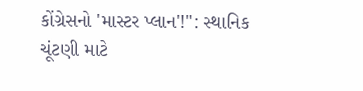કોંગ્રેસનો 'માસ્ટર પ્લાન'!": સ્થાનિક ચૂંટણી માટે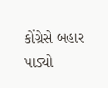કોંગ્રેસે બહાર પાડ્યો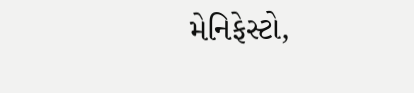મેનિફેસ્ટો,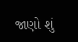જાણો શું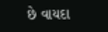છે વાયદા